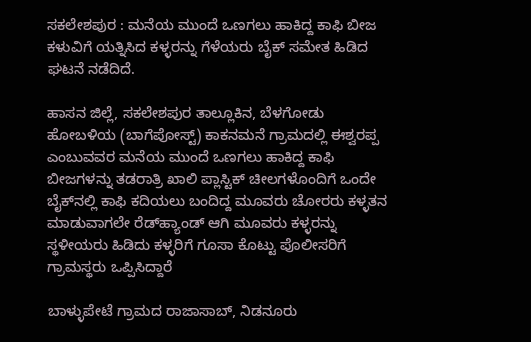ಸಕಲೇಶಪುರ : ಮನೆಯ ಮುಂದೆ ಒಣಗಲು ಹಾಕಿದ್ದ ಕಾಫಿ ಬೀಜ ಕಳುವಿಗೆ ಯತ್ನಿಸಿದ ಕಳ್ಳರನ್ನು ಗೆಳೆಯರು ಬೈಕ್ ಸಮೇತ ಹಿಡಿದ ಘಟನೆ ನಡೆದಿದೆ.

ಹಾಸನ‌ ಜಿಲ್ಲೆ, ಸಕಲೇಶಪುರ ತಾಲ್ಲೂಕಿನ, ಬೆಳಗೋಡು ಹೋಬಳಿಯ (ಬಾಗೆಪೋಸ್ಟ್) ಕಾಕನಮನೆ ಗ್ರಾಮದಲ್ಲಿ ಈಶ್ವರಪ್ಪ ಎಂಬುವವರ ಮನೆಯ ಮುಂದೆ ಒಣಗಲು ಹಾಕಿದ್ದ ಕಾಫಿ ಬೀಜಗಳನ್ನು ತಡರಾತ್ರಿ ಖಾಲಿ ಪ್ಲಾಸ್ಟಿಕ್ ಚೀಲಗಳೊಂದಿಗೆ ಒಂದೇ ಬೈಕ್‌ನಲ್ಲಿ ಕಾಫಿ ಕದಿಯಲು ಬಂದಿದ್ದ ಮೂವರು ಚೋರರು ಕಳ್ಳತನ ಮಾಡುವಾಗಲೇ ರೆಡ್‌ಹ್ಯಾಂಡ್ ಆಗಿ ಮೂವರು ಕಳ್ಳರನ್ನು ಸ್ಥಳೀಯರು ಹಿಡಿದು ಕಳ್ಳರಿಗೆ ಗೂಸಾ ಕೊಟ್ಟು ಪೊಲೀಸರಿಗೆ ಗ್ರಾಮಸ್ಥರು ಒಪ್ಪಿಸಿದ್ದಾರೆ

ಬಾಳ್ಳುಪೇಟೆ ಗ್ರಾಮದ ರಾಜಾಸಾಬ್, ನಿಡನೂರು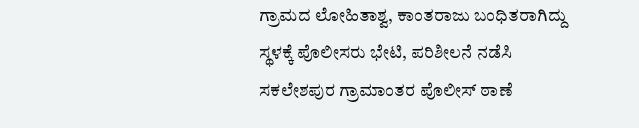ಗ್ರಾಮದ ಲೋಹಿತಾಶ್ವ, ಕಾಂತರಾಜು ಬಂಧಿತರಾಗಿದ್ದು ಸ್ಥಳಕ್ಕೆ ಪೊಲೀಸರು ಭೇಟಿ, ಪರಿಶೀಲನೆ ನಡೆಸಿ ಸಕಲೇಶಪುರ ಗ್ರಾಮಾಂತರ ಪೊಲೀಸ್ ಠಾಣೆ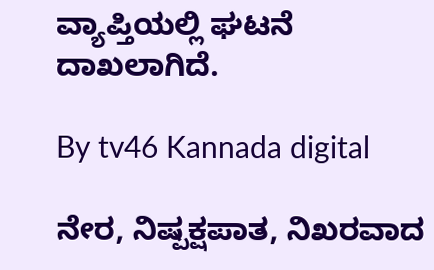ವ್ಯಾಪ್ತಿಯಲ್ಲಿ ಘಟನೆ ದಾಖಲಾಗಿದೆ.

By tv46 Kannada digital

ನೇರ, ನಿಷ್ಪಕ್ಷಪಾತ, ನಿಖರವಾದ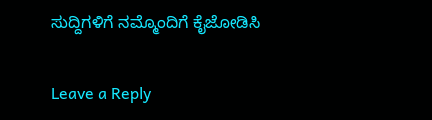ಸುದ್ದಿಗಳಿಗೆ ನಮ್ಮೊಂದಿಗೆ ಕೈಜೋಡಿಸಿ

Leave a Reply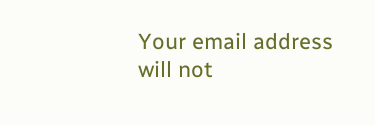Your email address will not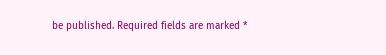be published. Required fields are marked *